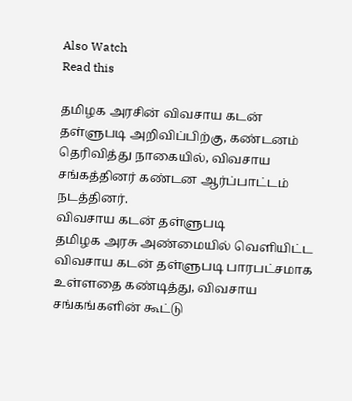Also Watch
Read this

தமிழக அரசின் விவசாய கடன் தள்ளுபடி அறிவிப்பிற்கு, கண்டனம் தெரிவித்து நாகையில், விவசாய சங்கத்தினர் கண்டன ஆர்ப்பாட்டம் நடத்தினர்.
விவசாய கடன் தள்ளுபடி
தமிழக அரசு அண்மையில் வெளியிட்ட விவசாய கடன் தள்ளுபடி பாரபட்சமாக உள்ளதை கண்டித்து, விவசாய சங்கங்களின் கூட்டு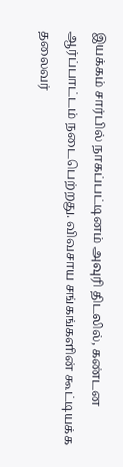இயக்கம் சார்பில் நாகப்பட்டினம் அவுரி திடலில், கண்டன ஆர்ப்பாட்டம் நடைபெற்றது. விவசாய சங்கங்களின் கூட்டியக்க தலைவர்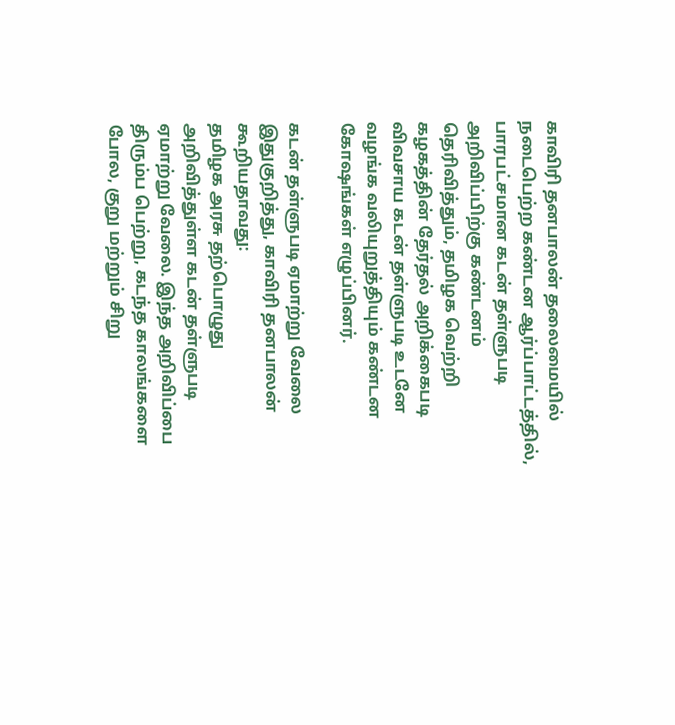காவிரி தனபாலன் தலைமையில் நடைபெற்ற கண்டன ஆர்ப்பாட்டத்தில், பாரபட்சமான கடன் தள்ளுபடி அறிவிப்பிற்கு கண்டனம் தெரிவித்தும், தமிழக வெற்றி கழகத்தின் தேர்தல் அறிக்கைபடி விவசாய கடன் தள்ளுபடி உடனே வழங்க வலியுறுத்தியும் கண்டன கோஷங்கள் எழுப்பினர்.

கடன் தள்ளுபடி ஏமாற்று வேலை
இதுகுறித்து, காவிரி தனபாலன் கூறியதாவது:
தமிழக அரசு தற்பொழுது அறிவித்துள்ள கடன் தள்ளுபடி ஏமாற்று வேலை. இந்த அறிவிப்பை திரும்ப பெற்று, கடந்த காலங்களை போல, குறு மற்றும் சிறு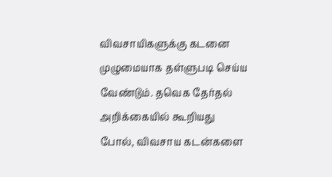விவசாயிகளுக்கு கடனை முழுமையாக தள்ளுபடி செய்ய வேண்டும். தவெக தேர்தல் அறிக்கையில் கூறியது போல், விவசாய கடன்களை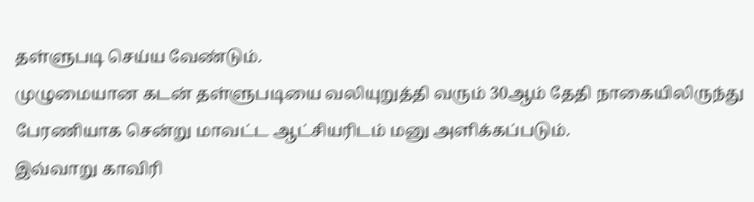தள்ளுபடி செய்ய வேண்டும்.
முழுமையான கடன் தள்ளுபடியை வலியுறுத்தி வரும் 30ஆம் தேதி நாகையிலிருந்து பேரணியாக சென்று மாவட்ட ஆட்சியரிடம் மனு அளிக்கப்படும்.
இவ்வாறு காவிரி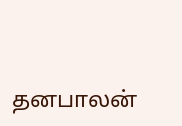தனபாலன்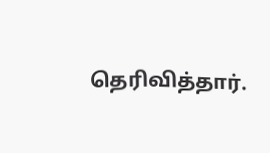தெரிவித்தார்.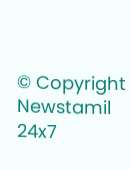© Copyright Newstamil 24x7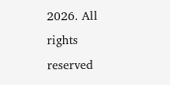2026. All rights reserved